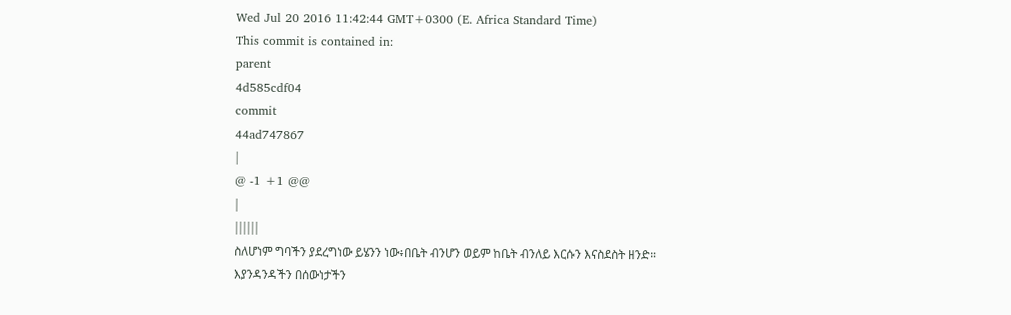Wed Jul 20 2016 11:42:44 GMT+0300 (E. Africa Standard Time)
This commit is contained in:
parent
4d585cdf04
commit
44ad747867
|
@ -1 +1 @@
|
||||||
ስለሆነም ግባችን ያደረግነው ይሄንን ነው፥በቤት ብንሆን ወይም ከቤት ብንለይ እርሱን እናስደስት ዘንድ። እያንዳንዳችን በሰውነታችን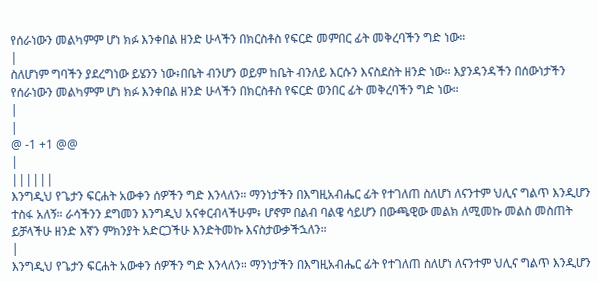የሰራነውን መልካምም ሆነ ክፉ እንቀበል ዘንድ ሁላችን በክርስቶስ የፍርድ መምበር ፊት መቅረባችን ግድ ነው።
|
ስለሆነም ግባችን ያደረግነው ይሄንን ነው፥በቤት ብንሆን ወይም ከቤት ብንለይ እርሱን እናስደስት ዘንድ ነው። እያንዳንዳችን በሰውነታችን የሰራነውን መልካምም ሆነ ክፉ እንቀበል ዘንድ ሁላችን በክርስቶስ የፍርድ ወንበር ፊት መቅረባችን ግድ ነው።
|
|
@ -1 +1 @@
|
||||||
እንግዲህ የጌታን ፍርሐት አውቀን ሰዎችን ግድ እንላለን። ማንነታችን በእግዚአብሔር ፊት የተገለጠ ስለሆነ ለናንተም ህሊና ግልጥ እንዲሆን ተስፋ አለኝ። ራሳችንን ደግመን እንግዲህ አናቀርብላችሁም፥ ሆኖም በልብ ባልዌ ሳይሆን በውጫዊው መልክ ለሚመኩ መልስ መስጠት ይቻላችሁ ዘንድ እኛን ምክንያት አድርጋችሁ እንድትመኩ እናስታውቃችኋለን።
|
እንግዲህ የጌታን ፍርሐት አውቀን ሰዎችን ግድ እንላለን። ማንነታችን በእግዚአብሔር ፊት የተገለጠ ስለሆነ ለናንተም ህሊና ግልጥ እንዲሆን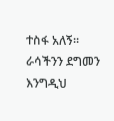ተስፋ አለኝ። ራሳችንን ደግመን እንግዲህ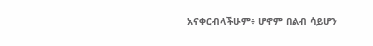አናቀርብላችሁም፥ ሆኖም በልብ ሳይሆን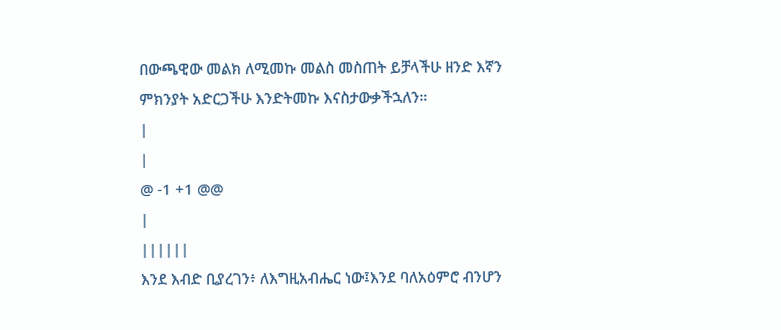በውጫዊው መልክ ለሚመኩ መልስ መስጠት ይቻላችሁ ዘንድ እኛን ምክንያት አድርጋችሁ እንድትመኩ እናስታውቃችኋለን።
|
|
@ -1 +1 @@
|
||||||
እንደ እብድ ቢያረገን፥ ለእግዚአብሔር ነው፤እንደ ባለአዕምሮ ብንሆን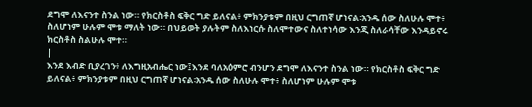ደግሞ ለእናንተ ስንል ነው። የክርስቶስ ፍቅር ግድ ይለናል፥ ምክንያቱም በዚህ ርግጠኛ ሆነናል፡አንዱ ሰው ስለሁሉ ሞተ፥ ስለሆነም ሁሉም ሞቱ ማለት ነው። በህይወት ያሉትም ስለእነርሱ ስለሞተውና ስለተነሳው እንጂ ስለራሳቸው እንዳይኖሩ ክርስቶስ ስልሁሉ ሞተ።
|
እንደ እብድ ቢያረገን፥ ለእግዚአብሔር ነው፤እንደ ባለአዕምሮ ብንሆን ደግሞ ለእናንተ ስንል ነው። የክርስቶስ ፍቅር ግድ ይለናል፥ ምክንያቱም በዚህ ርግጠኛ ሆነናል፡አንዱ ሰው ስለሁሉ ሞተ፥ ስለሆነም ሁሉም ሞቱ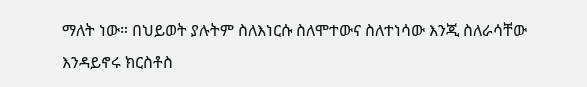ማለት ነው። በህይወት ያሉትም ስለእነርሱ ስለሞተውና ስለተነሳው እንጂ ስለራሳቸው እንዳይኖሩ ክርስቶስ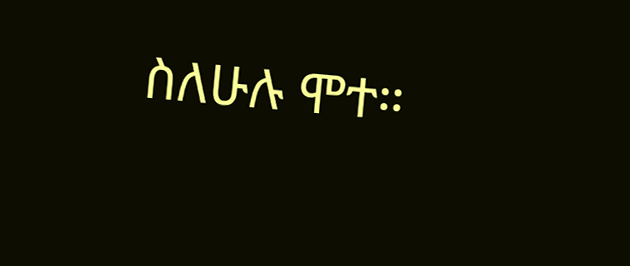ስለሁሉ ሞተ።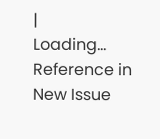|
Loading…
Reference in New Issue